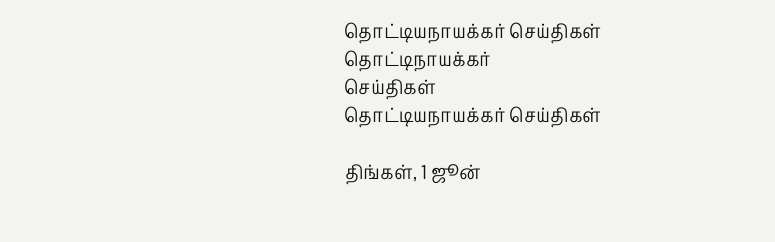தொட்டியநாயக்கர் செய்திகள்
தொட்டிநாயக்கர்
செய்திகள்
தொட்டியநாயக்கர் செய்திகள்

திங்கள், 1 ஜூன்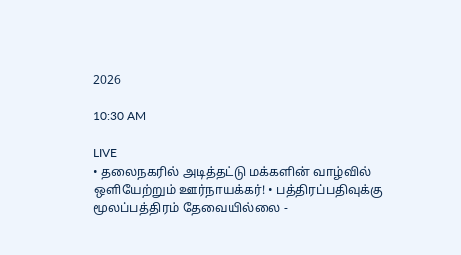2026

10:30 AM

LIVE
• தலைநகரில் அடித்தட்டு மக்களின் வாழ்வில் ஒளியேற்றும் ஊர்நாயக்கர்! • பத்திரப்பதிவுக்கு மூலப்பத்திரம் தேவையில்லை -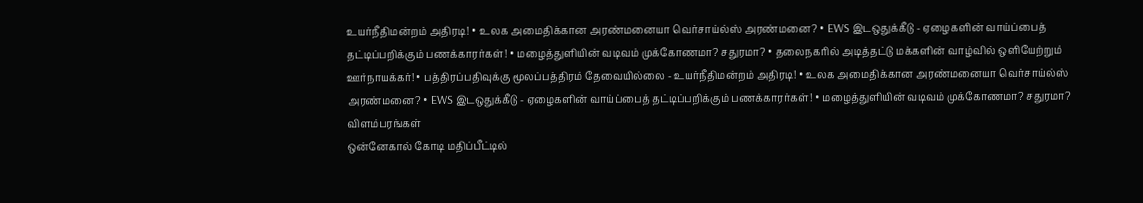உயர்நீதிமன்றம் அதிரடி! • உலக அமைதிக்கான அரண்மனையா வெர்சாய்ல்ஸ் அரண்மனை? • EWS இடஒதுக்கீடு - ஏழைகளின் வாய்ப்பைத் தட்டிப்பறிக்கும் பணக்காரர்கள்! • மழைத்துளியின் வடிவம் முக்கோணமா? சதுரமா? • தலைநகரில் அடித்தட்டு மக்களின் வாழ்வில் ஒளியேற்றும் ஊர்நாயக்கர்! • பத்திரப்பதிவுக்கு மூலப்பத்திரம் தேவையில்லை - உயர்நீதிமன்றம் அதிரடி! • உலக அமைதிக்கான அரண்மனையா வெர்சாய்ல்ஸ் அரண்மனை? • EWS இடஒதுக்கீடு - ஏழைகளின் வாய்ப்பைத் தட்டிப்பறிக்கும் பணக்காரர்கள்! • மழைத்துளியின் வடிவம் முக்கோணமா? சதுரமா?
விளம்பரங்கள்
ஒன்னேகால் கோடி மதிப்பீட்டில்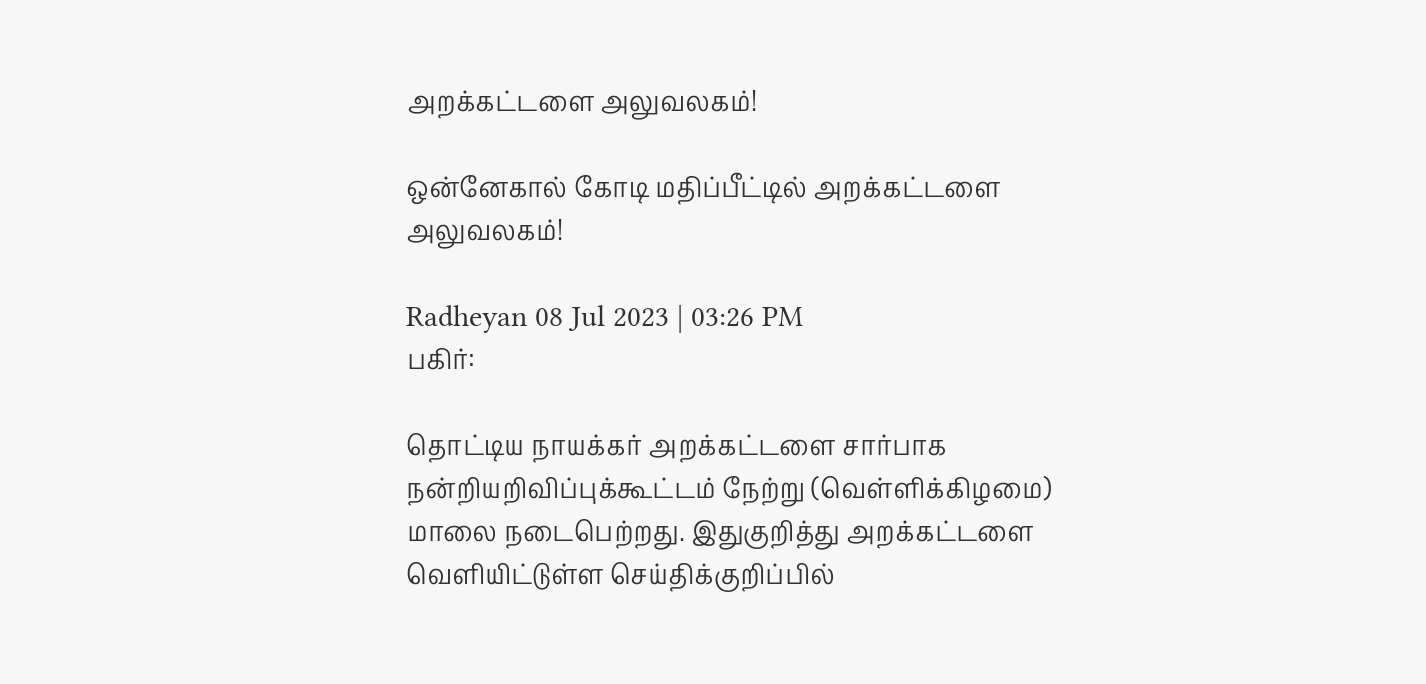அறக்கட்டளை அலுவலகம்!

ஒன்னேகால் கோடி மதிப்பீட்டில் அறக்கட்டளை அலுவலகம்!

Radheyan 08 Jul 2023 | 03:26 PM
பகிர்:

தொட்டிய நாயக்கர் அறக்கட்டளை சார்பாக நன்றியறிவிப்புக்கூட்டம் நேற்று (வெள்ளிக்கிழமை) மாலை நடைபெற்றது. இதுகுறித்து அறக்கட்டளை வெளியிட்டுள்ள செய்திக்குறிப்பில்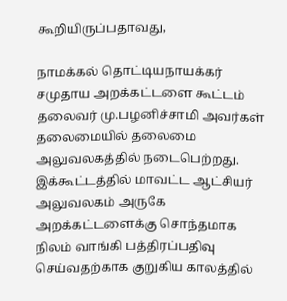கூறியிருப்பதாவது,

நாமக்கல் தொட்டியநாயக்கர் சமுதாய அறக்கட்டளை கூட்டம் தலைவர் மு.பழனிச்சாமி அவர்கள் தலைமையில் தலைமை அலுவலகத்தில் நடைபெற்றது. இக்கூட்டத்தில் மாவட்ட ஆட்சியர் அலுவலகம் அருகே அறக்கட்டளைக்கு சொந்தமாக நிலம் வாங்கி பத்திரப்பதிவு செய்வதற்காக குறுகிய காலத்தில்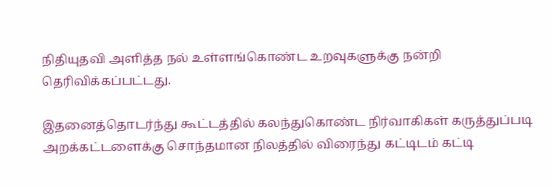நிதியுதவி அளித்த நல் உள்ளங்கொண்ட உறவுகளுக்கு நன்றி தெரிவிக்கப்பட்டது.

இதனைத்தொடர்ந்து கூட்டத்தில் கலந்துகொண்ட நிர்வாகிகள் கருத்துப்படி அறக்கட்டளைக்கு சொந்தமான நிலத்தில் விரைந்து கட்டிடம் கட்டி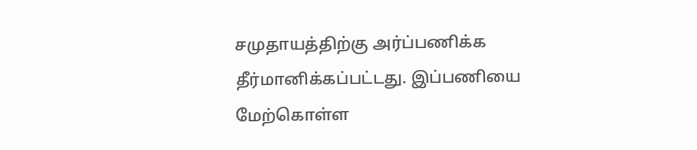சமுதாயத்திற்கு அர்ப்பணிக்க  தீர்மானிக்கப்பட்டது. இப்பணியை மேற்கொள்ள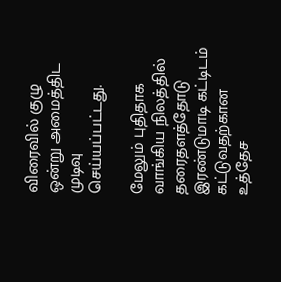விரைவில் குழு ஒன்று அமைத்திட முடிவு செய்யப்பட்டது.

மேலும் புதிதாக வாங்கிய நிலத்தில் தரைதளத்தோடு இரண்டுமாடி கட்டிடம் கட்டுவதற்கான உத்தேச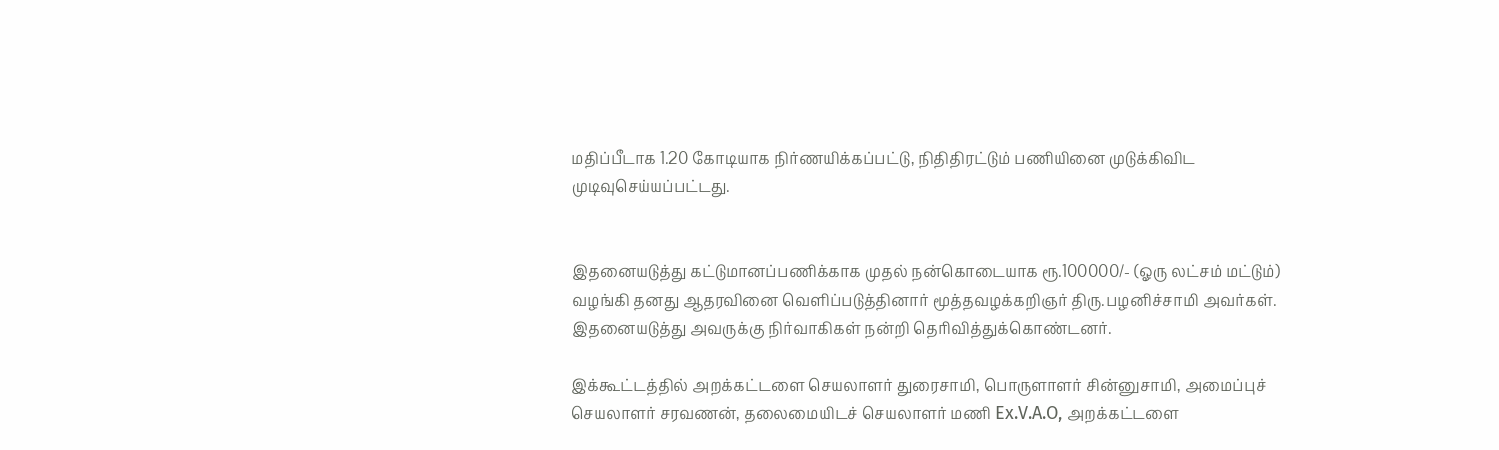மதிப்பீடாக 1.20 கோடியாக நிர்ணயிக்கப்பட்டு, நிதிதிரட்டும் பணியினை முடுக்கிவிட முடிவுசெய்யப்பட்டது.


இதனையடுத்து கட்டுமானப்பணிக்காக முதல் நன்கொடையாக ரூ.100000/- (ஓரு லட்சம் மட்டும்) வழங்கி தனது ஆதரவினை வெளிப்படுத்தினார் மூத்தவழக்கறிஞர் திரு.பழனிச்சாமி அவர்கள். இதனையடுத்து அவருக்கு நிர்வாகிகள் நன்றி தெரிவித்துக்கொண்டனர்.

இக்கூட்டத்தில் அறக்கட்டளை செயலாளர் துரைசாமி, பொருளாளர் சின்னுசாமி, அமைப்புச் செயலாளர் சரவணன், தலைமையிடச் செயலாளர் மணி Ex.V.A.O, அறக்கட்டளை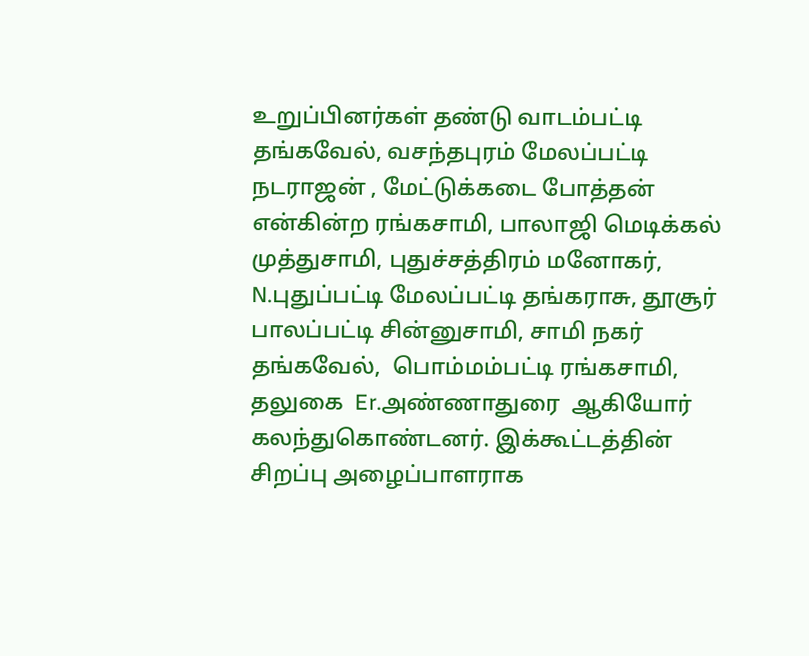உறுப்பினர்கள் தண்டு வாடம்பட்டி தங்கவேல், வசந்தபுரம் மேலப்பட்டி நடராஜன் , மேட்டுக்கடை போத்தன் என்கின்ற ரங்கசாமி, பாலாஜி மெடிக்கல் முத்துசாமி, புதுச்சத்திரம் மனோகர், N.புதுப்பட்டி மேலப்பட்டி தங்கராசு, தூசூர் பாலப்பட்டி சின்னுசாமி, சாமி நகர் தங்கவேல்,  பொம்மம்பட்டி ரங்கசாமி, தலுகை  Er.அண்ணாதுரை  ஆகியோர் கலந்துகொண்டனர். இக்கூட்டத்தின் சிறப்பு அழைப்பாளராக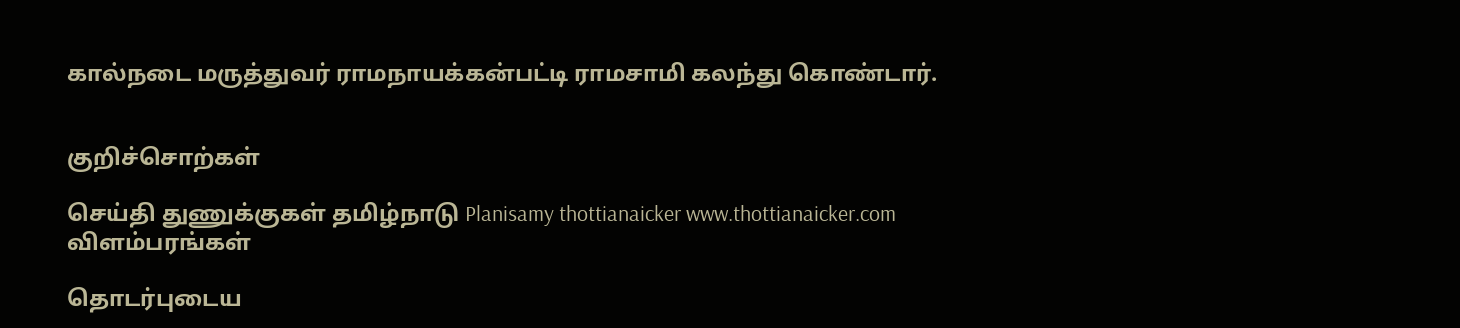கால்நடை மருத்துவர் ராமநாயக்கன்பட்டி ராமசாமி கலந்து கொண்டார்.


குறிச்சொற்கள்

செய்தி துணுக்குகள் தமிழ்நாடு Planisamy thottianaicker www.thottianaicker.com
விளம்பரங்கள்

தொடர்புடைய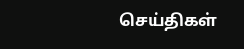செய்திகள்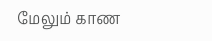மேலும் காண